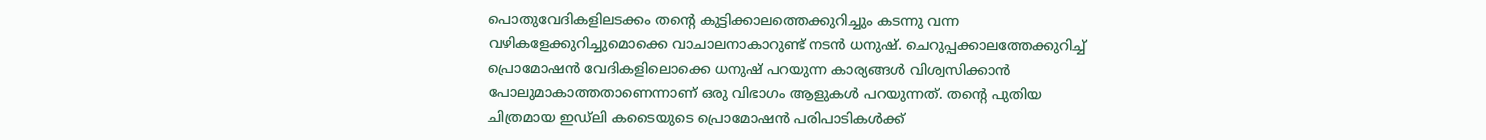പൊതുവേദികളിലടക്കം തന്റെ കുട്ടിക്കാലത്തെക്കുറിച്ചും കടന്നു വന്ന വഴികളേക്കുറിച്ചുമൊക്കെ വാചാലനാകാറുണ്ട് നടൻ ധനുഷ്. ചെറുപ്പക്കാലത്തേക്കുറിച്ച് പ്രൊമോഷൻ വേദികളിലൊക്കെ ധനുഷ് പറയുന്ന കാര്യങ്ങൾ വിശ്വസിക്കാൻ പോലുമാകാത്തതാണെന്നാണ് ഒരു വിഭാഗം ആളുകൾ പറയുന്നത്. തന്റെ പുതിയ ചിത്രമായ ഇഡ്ലി കടൈയുടെ പ്രൊമോഷൻ പരിപാടികൾക്ക്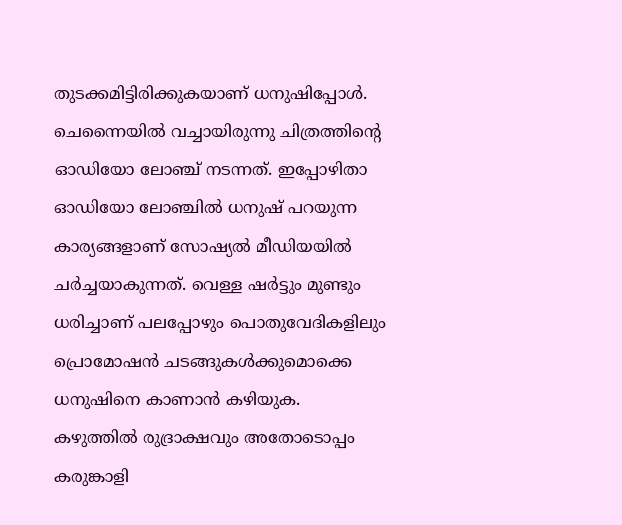തുടക്കമിട്ടിരിക്കുകയാണ് ധനുഷിപ്പോൾ.
ചെന്നൈയിൽ വച്ചായിരുന്നു ചിത്രത്തിന്റെ ഓഡിയോ ലോഞ്ച് നടന്നത്. ഇപ്പോഴിതാ ഓഡിയോ ലോഞ്ചിൽ ധനുഷ് പറയുന്ന കാര്യങ്ങളാണ് സോഷ്യൽ മീഡിയയിൽ ചർച്ചയാകുന്നത്. വെള്ള ഷർട്ടും മുണ്ടും ധരിച്ചാണ് പലപ്പോഴും പൊതുവേദികളിലും പ്രൊമോഷൻ ചടങ്ങുകൾക്കുമൊക്കെ ധനുഷിനെ കാണാൻ കഴിയുക.
കഴുത്തിൽ രുദ്രാക്ഷവും അതോടൊപ്പം കരുങ്കാളി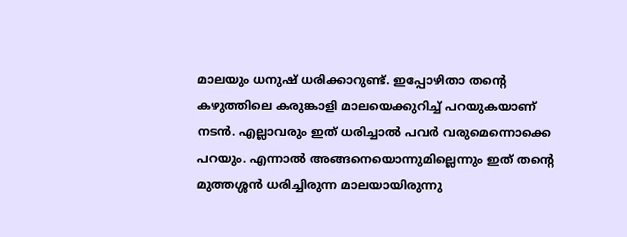മാലയും ധനുഷ് ധരിക്കാറുണ്ട്. ഇപ്പോഴിതാ തന്റെ കഴുത്തിലെ കരുങ്കാളി മാലയെക്കുറിച്ച് പറയുകയാണ് നടൻ. എല്ലാവരും ഇത് ധരിച്ചാൽ പവർ വരുമെന്നൊക്കെ പറയും. എന്നാൽ അങ്ങനെയൊന്നുമില്ലെന്നും ഇത് തന്റെ മുത്തശ്ശൻ ധരിച്ചിരുന്ന മാലയായിരുന്നു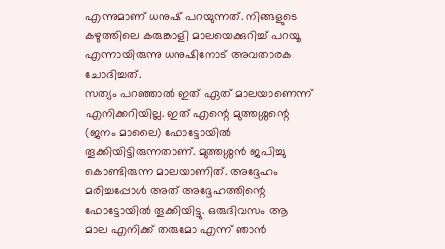എന്നുമാണ് ധനുഷ് പറയുന്നത്. നിങ്ങളുടെ കഴുത്തിലെ കരുങ്കാളി മാലയെക്കുറിച്ച് പറയൂ എന്നായിരുന്നു ധനുഷിനോട് അവതാരക ചോദിച്ചത്.
സത്യം പറഞ്ഞാൽ ഇത് ഏത് മാലയാണെന്ന് എനിക്കറിയില്ല. ഇത് എന്റെ മുത്തശ്ശന്റെ (ജനം മാലൈ) ഫോട്ടോയിൽ തൂക്കിയിട്ടിരുന്നതാണ്. മുത്തശ്ശൻ ജപിച്ചു കൊണ്ടിരുന്ന മാലയാണിത്. അദ്ദേഹം മരിച്ചപ്പോൾ അത് അദ്ദേഹത്തിന്റെ ഫോട്ടോയിൽ തൂക്കിയിട്ടു. ഒരുദിവസം ആ മാല എനിക്ക് തരുമോ എന്ന് ഞാൻ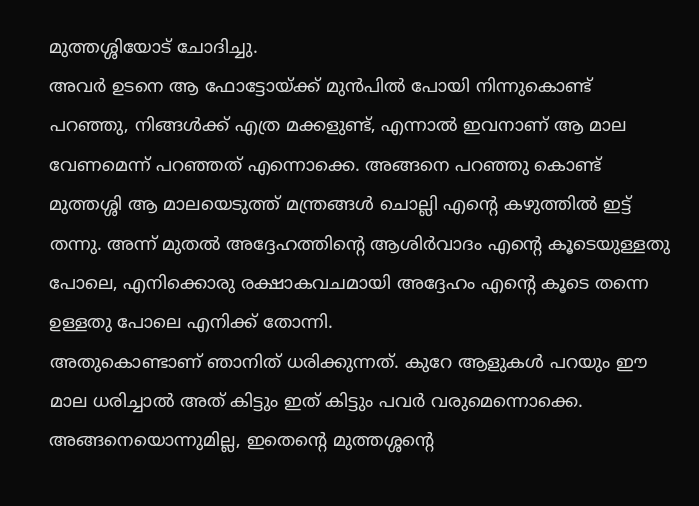മുത്തശ്ശിയോട് ചോദിച്ചു.
അവർ ഉടനെ ആ ഫോട്ടോയ്ക്ക് മുൻപിൽ പോയി നിന്നുകൊണ്ട് പറഞ്ഞു, നിങ്ങൾക്ക് എത്ര മക്കളുണ്ട്, എന്നാൽ ഇവനാണ് ആ മാല വേണമെന്ന് പറഞ്ഞത് എന്നൊക്കെ. അങ്ങനെ പറഞ്ഞു കൊണ്ട് മുത്തശ്ശി ആ മാലയെടുത്ത് മന്ത്രങ്ങൾ ചൊല്ലി എന്റെ കഴുത്തിൽ ഇട്ട് തന്നു. അന്ന് മുതൽ അദ്ദേഹത്തിന്റെ ആശിർവാദം എന്റെ കൂടെയുള്ളതു പോലെ, എനിക്കൊരു രക്ഷാകവചമായി അദ്ദേഹം എന്റെ കൂടെ തന്നെ ഉള്ളതു പോലെ എനിക്ക് തോന്നി.
അതുകൊണ്ടാണ് ഞാനിത് ധരിക്കുന്നത്. കുറേ ആളുകൾ പറയും ഈ മാല ധരിച്ചാൽ അത് കിട്ടും ഇത് കിട്ടും പവർ വരുമെന്നൊക്കെ. അങ്ങനെയൊന്നുമില്ല, ഇതെന്റെ മുത്തശ്ശന്റെ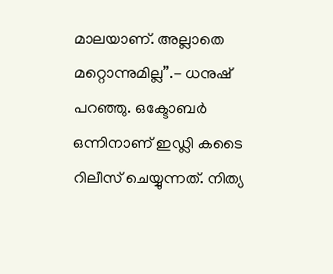മാലയാണ്. അല്ലാതെ മറ്റൊന്നുമില്ല”.- ധനുഷ് പറഞ്ഞു. ഒക്ടോബർ ഒന്നിനാണ് ഇഡ്ലി കടൈ റിലീസ് ചെയ്യുന്നത്. നിത്യ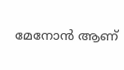മേനോൻ ആണ്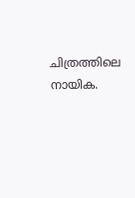ചിത്രത്തിലെ നായിക.